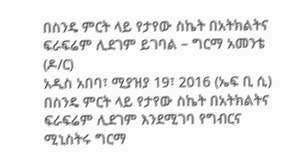በስንዴ ምርት ላይ የታየው ስኬት በአትክልትና ፍራፍሬም ሊደገም ይገባል – ግርማ አመንቴ (ዶ/ር)
አዲስ አበባ፣ ሚያዝያ 19፣ 2016 (ኤፍ ቢ ሲ) በስንዴ ምርት ላይ የታየው ስኬት በአትክልትና ፍራፍሬም ሊደገም እንደሚገባ የግብርና ሚኒስትሩ ግርማ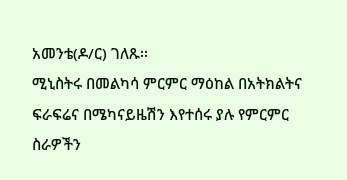አመንቴ(ዶ/ር) ገለጹ፡፡
ሚኒስትሩ በመልካሳ ምርምር ማዕከል በአትክልትና ፍራፍሬና በሜካናይዜሽን እየተሰሩ ያሉ የምርምር ስራዎችን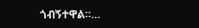ጎብኝተዋል።…